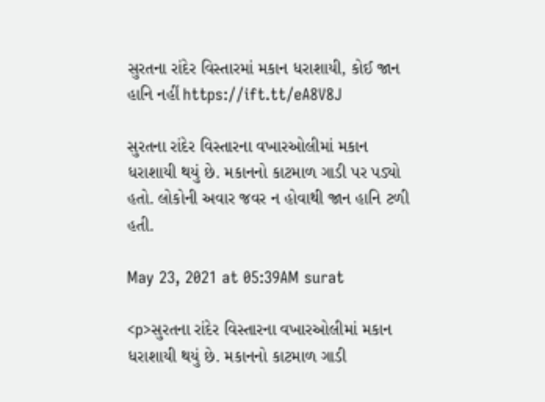સુરતના રાંદેર વિસ્તારમાં મકાન ધરાશાયી, કોઈ જાન હાનિ નહીં https://ift.tt/eA8V8J

સુરતના રાંદેર વિસ્તારના વખારઓલીમાં મકાન ધરાશાયી થયું છે. મકાનનો કાટમાળ ગાડી પર પડ્યો હતો. લોકોની અવાર જવર ન હોવાથી જાન હાનિ ટળી હતી.

May 23, 2021 at 05:39AM surat

<p>સુરતના રાંદેર વિસ્તારના વખારઓલીમાં મકાન ધરાશાયી થયું છે. મકાનનો કાટમાળ ગાડી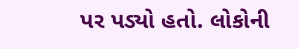પર પડ્યો હતો. લોકોની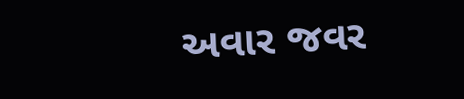અવાર જવર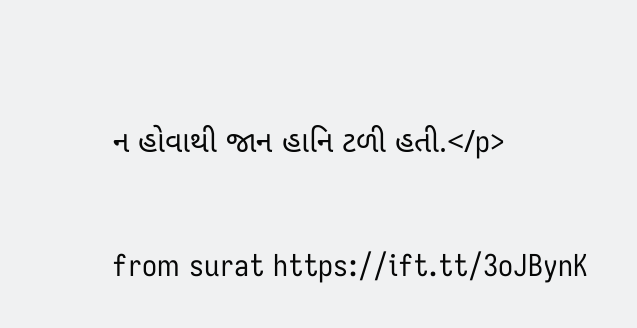ન હોવાથી જાન હાનિ ટળી હતી.</p>

from surat https://ift.tt/3oJBynK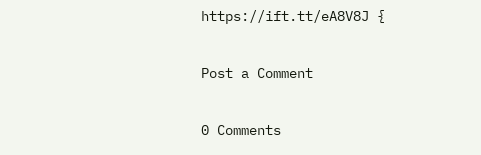https://ift.tt/eA8V8J {

Post a Comment

0 Comments